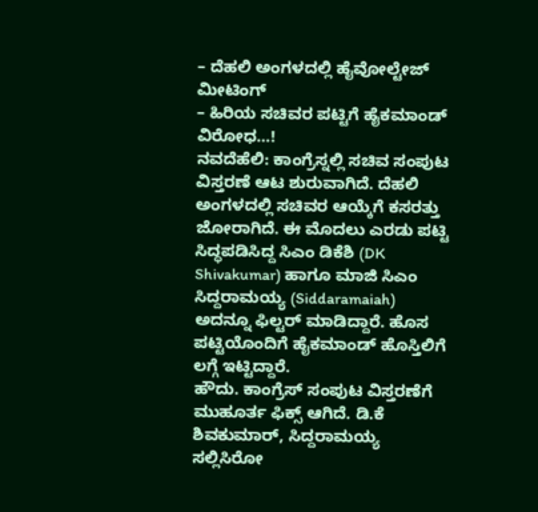– ದೆಹಲಿ ಅಂಗಳದಲ್ಲಿ ಹೈವೋಲ್ಟೇಜ್ ಮೀಟಿಂಗ್
– ಹಿರಿಯ ಸಚಿವರ ಪಟ್ಟಿಗೆ ಹೈಕಮಾಂಡ್ ವಿರೋಧ…!
ನವದೆಹೆಲಿ: ಕಾಂಗ್ರೆಸ್ನಲ್ಲಿ ಸಚಿವ ಸಂಪುಟ ವಿಸ್ತರಣೆ ಆಟ ಶುರುವಾಗಿದೆ. ದೆಹಲಿ ಅಂಗಳದಲ್ಲಿ ಸಚಿವರ ಆಯ್ಕೆಗೆ ಕಸರತ್ತು ಜೋರಾಗಿದೆ. ಈ ಮೊದಲು ಎರಡು ಪಟ್ಟಿ ಸಿದ್ಧಪಡಿಸಿದ್ದ ಸಿಎಂ ಡಿಕೆಶಿ (DK Shivakumar) ಹಾಗೂ ಮಾಜಿ ಸಿಎಂ ಸಿದ್ದರಾಮಯ್ಯ (Siddaramaiah) ಅದನ್ನೂ ಫಿಲ್ಟರ್ ಮಾಡಿದ್ದಾರೆ. ಹೊಸ ಪಟ್ಟಿಯೊಂದಿಗೆ ಹೈಕಮಾಂಡ್ ಹೊಸ್ತಿಲಿಗೆ ಲಗ್ಗೆ ಇಟ್ಟಿದ್ದಾರೆ.
ಹೌದು. ಕಾಂಗ್ರೆಸ್ ಸಂಪುಟ ವಿಸ್ತರಣೆಗೆ ಮುಹೂರ್ತ ಫಿಕ್ಸ್ ಆಗಿದೆ. ಡಿ.ಕೆ ಶಿವಕುಮಾರ್, ಸಿದ್ದರಾಮಯ್ಯ ಸಲ್ಲಿಸಿರೋ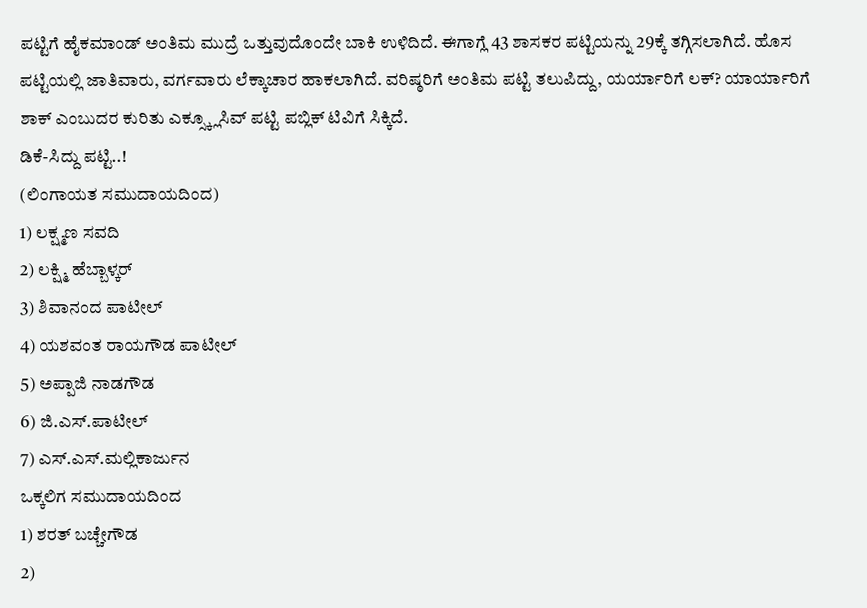ಪಟ್ಟಿಗೆ ಹೈಕಮಾಂಡ್ ಅಂತಿಮ ಮುದ್ರೆ ಒತ್ತುವುದೊಂದೇ ಬಾಕಿ ಉಳಿದಿದೆ. ಈಗಾಗ್ಲೆ 43 ಶಾಸಕರ ಪಟ್ಟಿಯನ್ನು 29ಕ್ಕೆ ತಗ್ಗಿಸಲಾಗಿದೆ. ಹೊಸ ಪಟ್ಟಿಯಲ್ಲಿ ಜಾತಿವಾರು, ವರ್ಗವಾರು ಲೆಕ್ಕಾಚಾರ ಹಾಕಲಾಗಿದೆ. ವರಿಷ್ಠರಿಗೆ ಅಂತಿಮ ಪಟ್ಟಿ ತಲುಪಿದ್ದು, ಯರ್ಯಾರಿಗೆ ಲಕ್? ಯಾರ್ಯಾರಿಗೆ ಶಾಕ್ ಎಂಬುದರ ಕುರಿತು ಎಕ್ಸ್ಕ್ಲೂಸಿವ್ ಪಟ್ಟಿ ಪಬ್ಲಿಕ್ ಟಿವಿಗೆ ಸಿಕ್ಕಿದೆ.
ಡಿಕೆ-ಸಿದ್ದು ಪಟ್ಟಿ..!
(ಲಿಂಗಾಯತ ಸಮುದಾಯದಿಂದ)
1) ಲಕ್ಷ್ಮಣ ಸವದಿ
2) ಲಕ್ಷ್ಮಿ ಹೆಬ್ಬಾಳ್ಕರ್
3) ಶಿವಾನಂದ ಪಾಟೀಲ್
4) ಯಶವಂತ ರಾಯಗೌಡ ಪಾಟೀಲ್
5) ಅಪ್ಪಾಜಿ ನಾಡಗೌಡ
6) ಜಿ.ಎಸ್.ಪಾಟೀಲ್
7) ಎಸ್.ಎಸ್.ಮಲ್ಲಿಕಾರ್ಜುನ
ಒಕ್ಕಲಿಗ ಸಮುದಾಯದಿಂದ
1) ಶರತ್ ಬಚ್ಚೇಗೌಡ
2)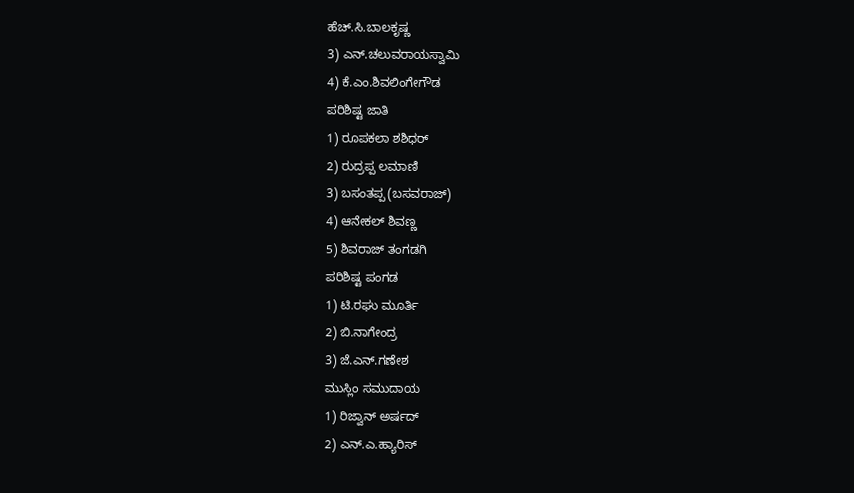ಹೆಚ್.ಸಿ.ಬಾಲಕೃಷ್ಣ
3) ಎನ್.ಚಲುವರಾಯಸ್ವಾಮಿ
4) ಕೆ.ಎಂ.ಶಿವಲಿಂಗೇಗೌಡ
ಪರಿಶಿಷ್ಟ ಜಾತಿ
1) ರೂಪಕಲಾ ಶಶಿಧರ್
2) ರುದ್ರಪ್ಪ ಲಮಾಣಿ
3) ಬಸಂತಪ್ಪ (ಬಸವರಾಜ್)
4) ಆನೇಕಲ್ ಶಿವಣ್ಣ
5) ಶಿವರಾಜ್ ತಂಗಡಗಿ
ಪರಿಶಿಷ್ಟ ಪಂಗಡ
1) ಟಿ.ರಘು ಮೂರ್ತಿ
2) ಬಿ.ನಾಗೇಂದ್ರ
3) ಜೆ.ಎನ್.ಗಣೇಶ
ಮುಸ್ಲಿಂ ಸಮುದಾಯ
1) ರಿಜ್ವಾನ್ ಅರ್ಷದ್
2) ಎನ್.ಎ.ಹ್ಯಾರಿಸ್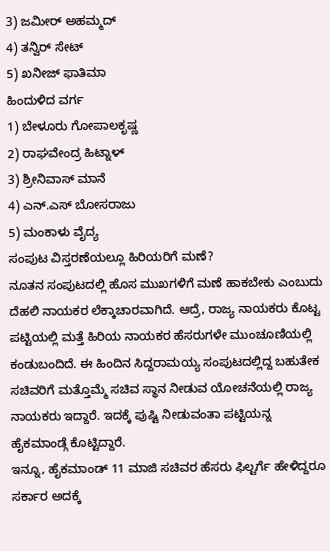3) ಜಮೀರ್ ಅಹಮ್ಮದ್
4) ತನ್ವಿರ್ ಸೇಟ್
5) ಖನೀಜ್ ಫಾತಿಮಾ
ಹಿಂದುಳಿದ ವರ್ಗ
1) ಬೇಳೂರು ಗೋಪಾಲಕೃಷ್ಣ
2) ರಾಘವೇಂದ್ರ ಹಿಟ್ನಾಳ್
3) ಶ್ರೀನಿವಾಸ್ ಮಾನೆ
4) ಎನ್.ಎಸ್ ಬೋಸರಾಜು
5) ಮಂಕಾಳು ವೈದ್ಯ
ಸಂಪುಟ ವಿಸ್ತರಣೆಯಲ್ಲೂ ಹಿರಿಯರಿಗೆ ಮಣೆ?
ನೂತನ ಸಂಪುಟದಲ್ಲಿ ಹೊಸ ಮುಖಗಳಿಗೆ ಮಣೆ ಹಾಕಬೇಕು ಎಂಬುದು ದೆಹಲಿ ನಾಯಕರ ಲೆಕ್ಕಾಚಾರವಾಗಿದೆ. ಆದ್ರೆ, ರಾಜ್ಯ ನಾಯಕರು ಕೊಟ್ಟ ಪಟ್ಟಿಯಲ್ಲಿ ಮತ್ತೆ ಹಿರಿಯ ನಾಯಕರ ಹೆಸರುಗಳೇ ಮುಂಚೂಣಿಯಲ್ಲಿ ಕಂಡುಬಂದಿದೆ. ಈ ಹಿಂದಿನ ಸಿದ್ದರಾಮಯ್ಯ ಸಂಪುಟದಲ್ಲಿದ್ದ ಬಹುತೇಕ ಸಚಿವರಿಗೆ ಮತ್ತೊಮ್ಮೆ ಸಚಿವ ಸ್ಥಾನ ನೀಡುವ ಯೋಚನೆಯಲ್ಲಿ ರಾಜ್ಯ ನಾಯಕರು ಇದ್ದಾರೆ. ಇದಕ್ಕೆ ಪುಷ್ಟಿ ನೀಡುವಂತಾ ಪಟ್ಟಿಯನ್ನ ಹೈಕಮಾಂಡ್ಗೆ ಕೊಟ್ಟಿದ್ದಾರೆ.
ಇನ್ನೂ, ಹೈಕಮಾಂಡ್ 11 ಮಾಜಿ ಸಚಿವರ ಹೆಸರು ಫಿಲ್ಟರ್ಗೆ ಹೇಳಿದ್ದರೂ ಸರ್ಕಾರ ಅದಕ್ಕೆ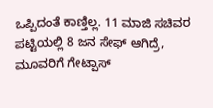ಒಪ್ಪಿದಂತೆ ಕಾಣ್ತಿಲ್ಲ. 11 ಮಾಜಿ ಸಚಿವರ ಪಟ್ಟಿಯಲ್ಲಿ 8 ಜನ ಸೇಫ್ ಆಗಿದ್ರೆ, ಮೂವರಿಗೆ ಗೇಟ್ಪಾಸ್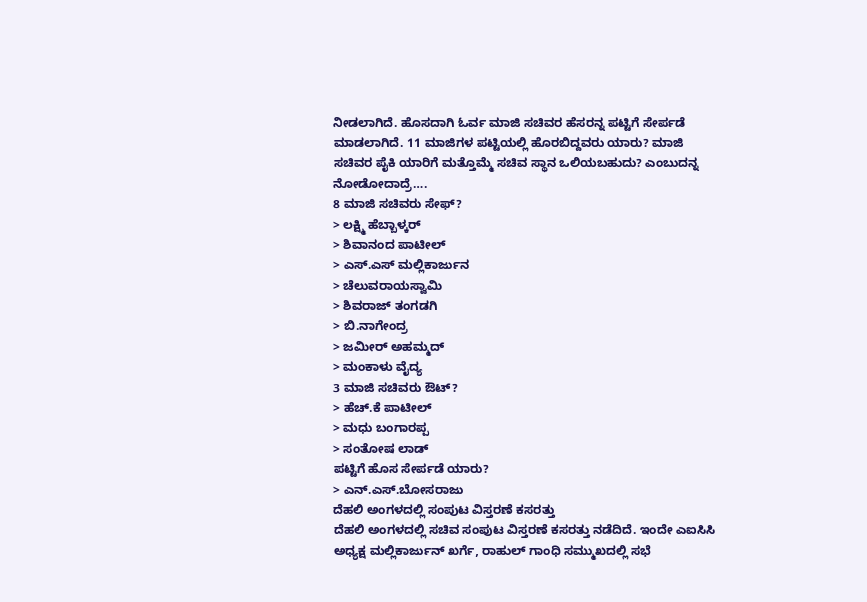ನೀಡಲಾಗಿದೆ. ಹೊಸದಾಗಿ ಓರ್ವ ಮಾಜಿ ಸಚಿವರ ಹೆಸರನ್ನ ಪಟ್ಟಿಗೆ ಸೇರ್ಪಡೆ ಮಾಡಲಾಗಿದೆ. 11 ಮಾಜಿಗಳ ಪಟ್ಟಿಯಲ್ಲಿ ಹೊರಬಿದ್ದವರು ಯಾರು? ಮಾಜಿ ಸಚಿವರ ಪೈಕಿ ಯಾರಿಗೆ ಮತ್ತೊಮ್ಮೆ ಸಚಿವ ಸ್ಥಾನ ಒಲಿಯಬಹುದು? ಎಂಬುದನ್ನ ನೋಡೋದಾದ್ರೆ….
8 ಮಾಜಿ ಸಚಿವರು ಸೇಫ್?
> ಲಕ್ಷ್ಮಿ ಹೆಬ್ಬಾಳ್ಕರ್
> ಶಿವಾನಂದ ಪಾಟೀಲ್
> ಎಸ್.ಎಸ್ ಮಲ್ಲಿಕಾರ್ಜುನ
> ಚೆಲುವರಾಯಸ್ವಾಮಿ
> ಶಿವರಾಜ್ ತಂಗಡಗಿ
> ಬಿ.ನಾಗೇಂದ್ರ
> ಜಮೀರ್ ಅಹಮ್ಮದ್
> ಮಂಕಾಳು ವೈದ್ಯ
3 ಮಾಜಿ ಸಚಿವರು ಔಟ್?
> ಹೆಚ್.ಕೆ ಪಾಟೀಲ್
> ಮಧು ಬಂಗಾರಪ್ಪ
> ಸಂತೋಷ ಲಾಡ್
ಪಟ್ಟಿಗೆ ಹೊಸ ಸೇರ್ಪಡೆ ಯಾರು?
> ಎನ್.ಎಸ್.ಬೋಸರಾಜು
ದೆಹಲಿ ಅಂಗಳದಲ್ಲಿ ಸಂಪುಟ ವಿಸ್ತರಣೆ ಕಸರತ್ತು
ದೆಹಲಿ ಅಂಗಳದಲ್ಲಿ ಸಚಿವ ಸಂಪುಟ ವಿಸ್ತರಣೆ ಕಸರತ್ತು ನಡೆದಿದೆ. ಇಂದೇ ಎಐಸಿಸಿ ಅಧ್ಯಕ್ಷ ಮಲ್ಲಿಕಾರ್ಜುನ್ ಖರ್ಗೆ, ರಾಹುಲ್ ಗಾಂಧಿ ಸಮ್ಮುಖದಲ್ಲಿ ಸಭೆ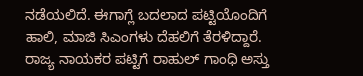ನಡೆಯಲಿದೆ. ಈಗಾಗ್ಲೆ ಬದಲಾದ ಪಟ್ಟಿಯೊಂದಿಗೆ ಹಾಲಿ, ಮಾಜಿ ಸಿಎಂಗಳು ದೆಹಲಿಗೆ ತೆರಳಿದ್ದಾರೆ. ರಾಜ್ಯ ನಾಯಕರ ಪಟ್ಟಿಗೆ ರಾಹುಲ್ ಗಾಂಧಿ ಅಸ್ತು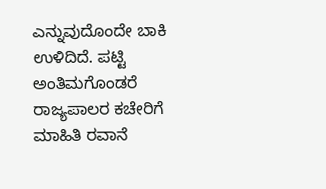ಎನ್ನುವುದೊಂದೇ ಬಾಕಿ ಉಳಿದಿದೆ. ಪಟ್ಟಿ ಅಂತಿಮಗೊಂಡರೆ ರಾಜ್ಯಪಾಲರ ಕಚೇರಿಗೆ ಮಾಹಿತಿ ರವಾನೆ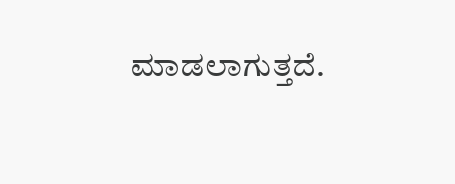ಮಾಡಲಾಗುತ್ತದೆ.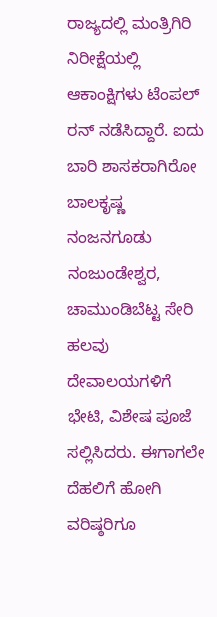ರಾಜ್ಯದಲ್ಲಿ ಮಂತ್ರಿಗಿರಿ ನಿರೀಕ್ಷೆಯಲ್ಲಿ ಆಕಾಂಕ್ಷಿಗಳು ಟೆಂಪಲ್ ರನ್ ನಡೆಸಿದ್ದಾರೆ. ಐದು ಬಾರಿ ಶಾಸಕರಾಗಿರೋ ಬಾಲಕೃಷ್ಣ ನಂಜನಗೂಡು ನಂಜುಂಡೇಶ್ವರ, ಚಾಮುಂಡಿಬೆಟ್ಟ ಸೇರಿ ಹಲವು ದೇವಾಲಯಗಳಿಗೆ ಭೇಟಿ, ವಿಶೇಷ ಪೂಜೆ ಸಲ್ಲಿಸಿದರು. ಈಗಾಗಲೇ ದೆಹಲಿಗೆ ಹೋಗಿ ವರಿಷ್ಠರಿಗೂ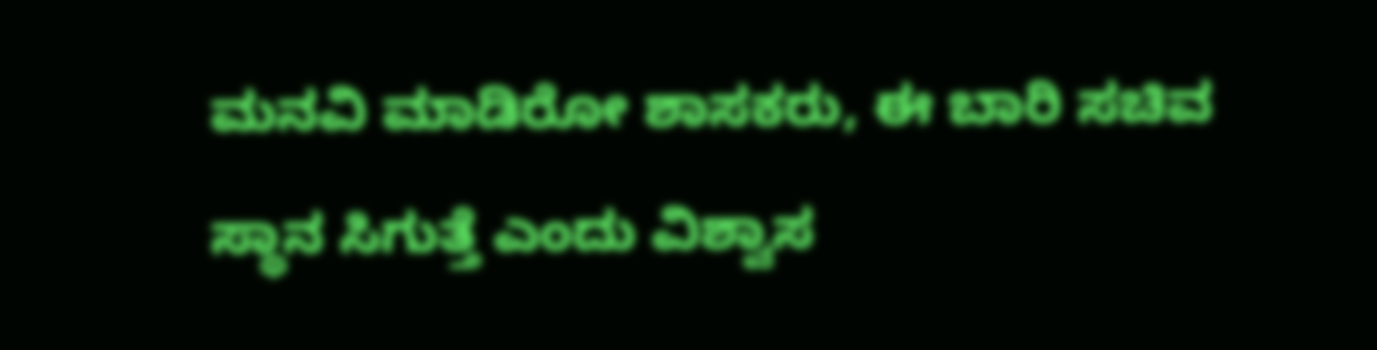ಮನವಿ ಮಾಡಿರೋ ಶಾಸಕರು, ಈ ಬಾರಿ ಸಚಿವ ಸ್ಥಾನ ಸಿಗುತ್ತೆ ಎಂದು ವಿಶ್ವಾಸ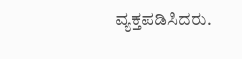ವ್ಯಕ್ತಪಡಿಸಿದರು.